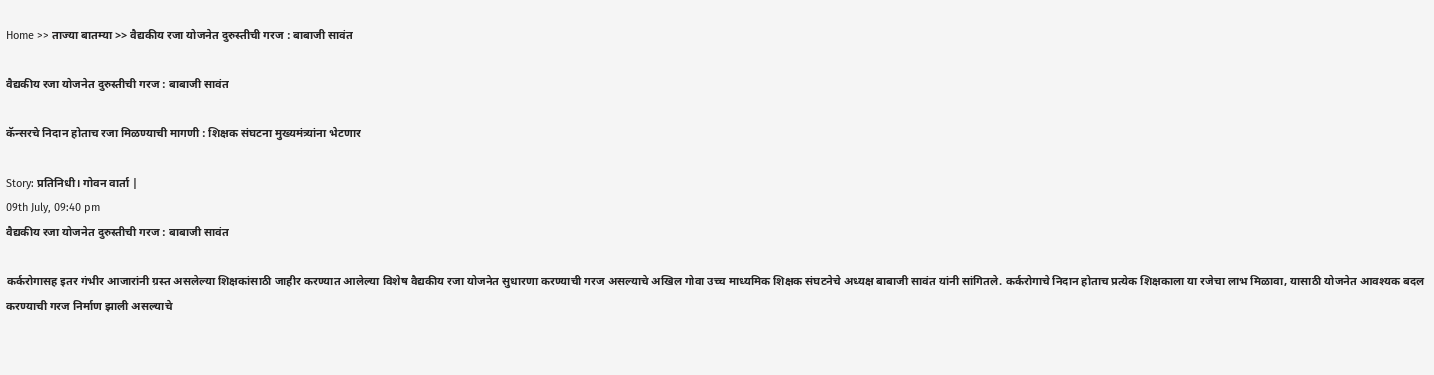Home >> ताज्या बातम्या >> वैद्यकीय रजा योजनेत दुरुस्तीची गरज : बाबाजी सावंत

वैद्यकीय रजा योजनेत दुरुस्तीची गरज : बाबाजी सावंत

कॅन्सरचे निदान होताच रजा मिळण्याची मागणी : शिक्षक संघटना मुख्यमंत्र्यांना भेटणार

Story: प्रतिनिधी। गोवन वार्ता |
09th July, 09:40 pm
वैद्यकीय रजा योजनेत दुरुस्तीची गरज : बाबाजी सावंत

कर्करोगासह इतर गंभीर आजारांनी ग्रस्त असलेल्या शिक्षकांसाठी जाहीर करण्यात आलेल्या विशेष वैद्यकीय रजा योजनेत सुधारणा करण्याची गरज असल्याचे अखिल गोवा उच्च माध्यमिक शिक्षक संघटनेचे अध्यक्ष बाबाजी सावंत यांनी सांगितले. कर्करोगाचे निदान होताच प्रत्येक शिक्षकाला या रजेचा लाभ मिळावा, यासाठी योजनेत आवश्यक बदल करण्याची गरज निर्माण झाली असल्याचे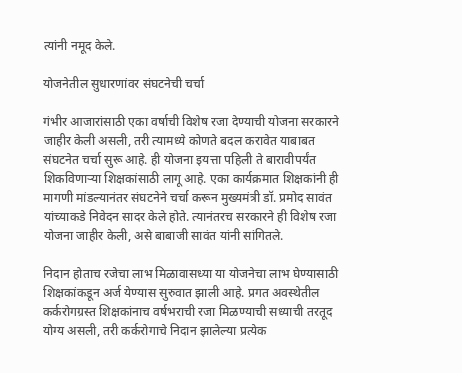त्यांनी नमूद केले.

योजनेतील सुधारणांवर संघटनेची चर्चा

गंभीर आजारांसाठी एका वर्षाची विशेष रजा देण्याची योजना सरकारने जाहीर केली असली, तरी त्यामध्ये कोणते बदल करावेत याबाबत संघटनेत चर्चा सुरू आहे. ही योजना इयत्ता पहिली ते बारावीपर्यंत शिकविणाऱ्या शिक्षकांसाठी लागू आहे. एका कार्यक्रमात शिक्षकांनी ही मागणी मांडल्यानंतर संघटनेने चर्चा करून मुख्यमंत्री डॉ. प्रमोद सावंत यांच्याकडे निवेदन सादर केले होते. त्यानंतरच सरकारने ही विशेष रजा योजना जाहीर केली, असे बाबाजी सावंत यांनी सांगितले.

निदान होताच रजेचा लाभ मिळावासध्या या योजनेचा लाभ घेण्यासाठी शिक्षकांकडून अर्ज येण्यास सुरुवात झाली आहे. प्रगत अवस्थेतील कर्करोगग्रस्त शिक्षकांनाच वर्षभराची रजा मिळण्याची सध्याची तरतूद योग्य असली, तरी कर्करोगाचे निदान झालेल्या प्रत्येक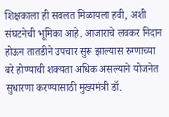शिक्षकाला ही सवलत मिळायला हवी, अशी संघटनेची भूमिका आहे. आजाराचे लवकर निदान होऊन तातडीने उपचार सुरू झाल्यास रुग्णाच्या बरे होण्याची शक्यता अधिक असल्याने योजनेत सुधारणा करण्यासाठी मुख्यमंत्री डॉ.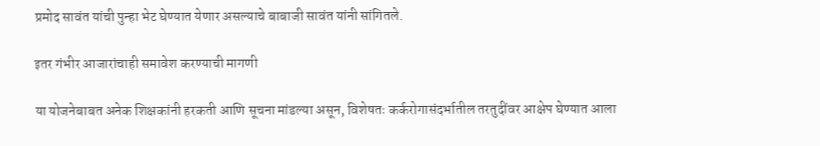प्रमोद सावंत यांची पुन्हा भेट घेण्यात येणार असल्याचे बाबाजी सावंत यांनी सांगितले.

इतर गंभीर आजारांचाही समावेश करण्याची मागणी

या योजनेबाबत अनेक शिक्षकांनी हरकती आणि सूचना मांडल्या असून, विशेषतः कर्करोगासंदर्भातील तरतुदींवर आक्षेप घेण्यात आला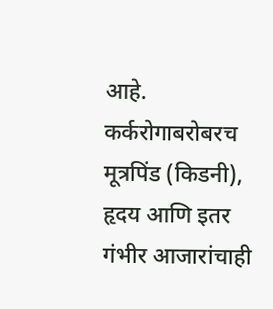आहे. कर्करोगाबरोबरच मूत्रपिंड (किडनी), हृदय आणि इतर गंभीर आजारांचाही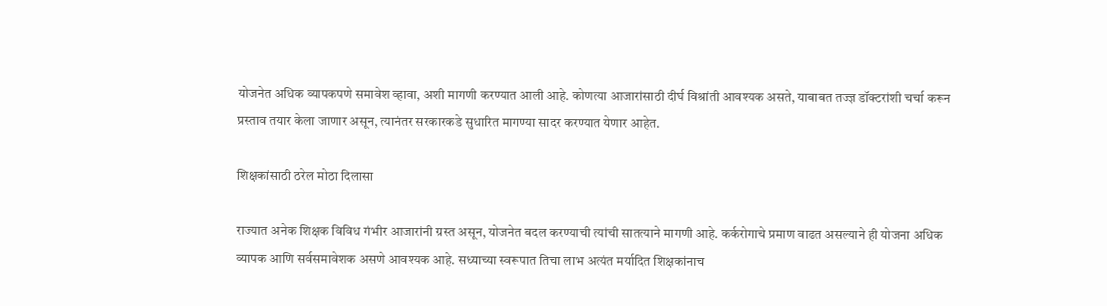योजनेत अधिक व्यापकपणे समावेश व्हावा, अशी मागणी करण्यात आली आहे. कोणत्या आजारांसाठी दीर्घ विश्रांती आवश्यक असते, याबाबत तज्ज्ञ डॉक्टरांशी चर्चा करून प्रस्ताव तयार केला जाणार असून, त्यानंतर सरकारकडे सुधारित मागण्या सादर करण्यात येणार आहेत.

शिक्षकांसाठी ठरेल मोठा दिलासा

राज्यात अनेक शिक्षक विविध गंभीर आजारांनी ग्रस्त असून, योजनेत बदल करण्याची त्यांची सातत्याने मागणी आहे. कर्करोगाचे प्रमाण वाढत असल्याने ही योजना अधिक व्यापक आणि सर्वसमावेशक असणे आवश्यक आहे. सध्याच्या स्वरूपात तिचा लाभ अत्यंत मर्यादित शिक्षकांनाच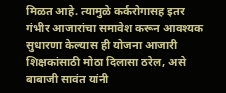मिळत आहे. त्यामुळे कर्करोगासह इतर गंभीर आजारांचा समावेश करून आवश्यक सुधारणा केल्यास ही योजना आजारी शिक्षकांसाठी मोठा दिलासा ठरेल, असे बाबाजी सावंत यांनी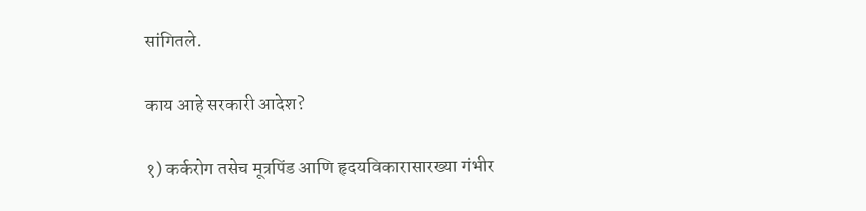सांगितले.

काय आहे सरकारी आदेश?

१) कर्करोग तसेच मूत्रपिंड आणि हृदयविकारासारख्या गंभीर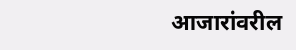आजारांवरील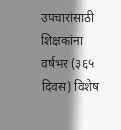उपचारांसाठी शिक्षकांना वर्षभर (३६५ दिवस) विशेष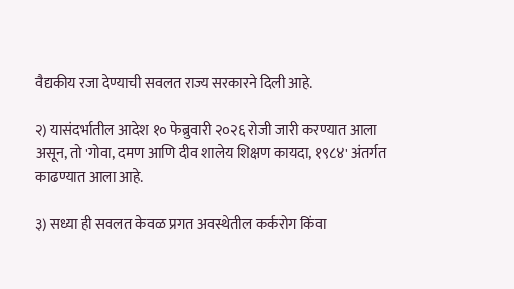वैद्यकीय रजा देण्याची सवलत राज्य सरकारने दिली आहे.

२) यासंदर्भातील आदेश १० फेब्रुवारी २०२६ रोजी जारी करण्यात आला असून, तो 'गोवा, दमण आणि दीव शालेय शिक्षण कायदा, १९८४' अंतर्गत काढण्यात आला आहे.

३) सध्या ही सवलत केवळ प्रगत अवस्थेतील कर्करोग किंवा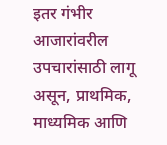इतर गंभीर आजारांवरील उपचारांसाठी लागू असून, प्राथमिक, माध्यमिक आणि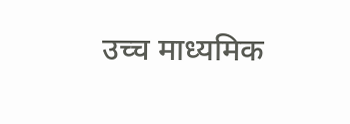उच्च माध्यमिक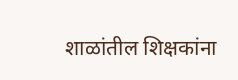शाळांतील शिक्षकांना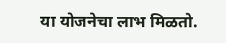या योजनेचा लाभ मिळतो.